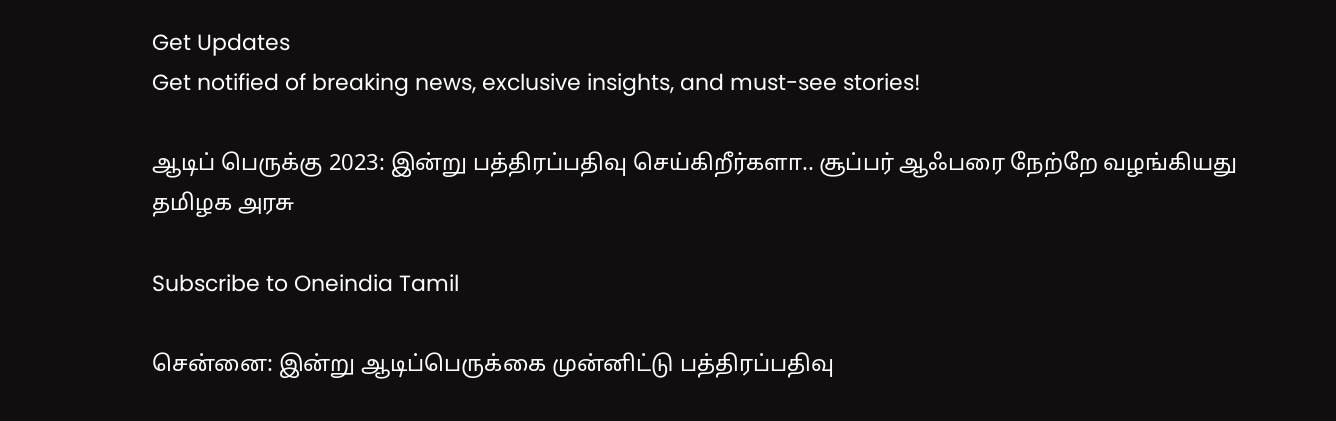Get Updates
Get notified of breaking news, exclusive insights, and must-see stories!

ஆடிப் பெருக்கு 2023: இன்று பத்திரப்பதிவு செய்கிறீர்களா.. சூப்பர் ஆஃபரை நேற்றே வழங்கியது தமிழக அரசு

Subscribe to Oneindia Tamil

சென்னை: இன்று ஆடிப்பெருக்கை முன்னிட்டு பத்திரப்பதிவு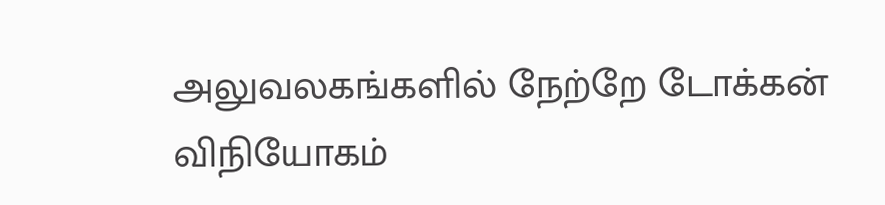அலுவலகங்களில் நேற்றே டோக்கன் விநியோகம்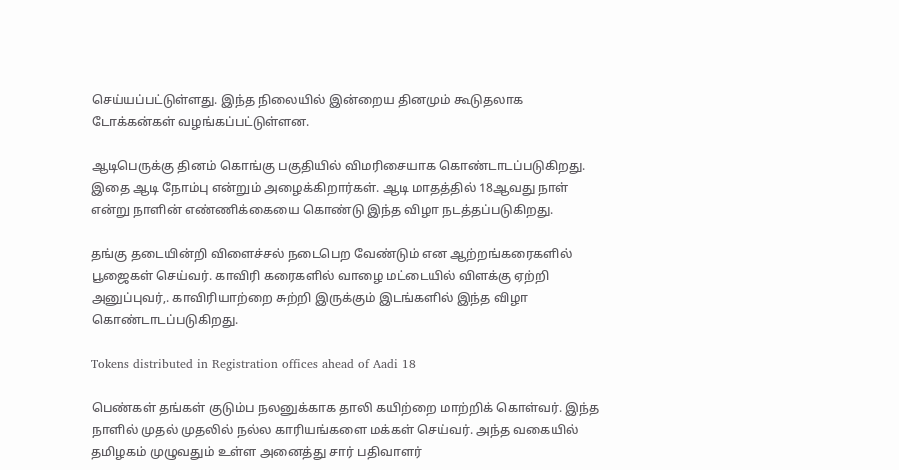செய்யப்பட்டுள்ளது. இந்த நிலையில் இன்றைய தினமும் கூடுதலாக டோக்கன்கள் வழங்கப்பட்டுள்ளன.

ஆடிபெருக்கு தினம் கொங்கு பகுதியில் விமரிசையாக கொண்டாடப்படுகிறது. இதை ஆடி நோம்பு என்றும் அழைக்கிறார்கள். ஆடி மாதத்தில் 18ஆவது நாள் என்று நாளின் எண்ணிக்கையை கொண்டு இந்த விழா நடத்தப்படுகிறது.

தங்கு தடையின்றி விளைச்சல் நடைபெற வேண்டும் என ஆற்றங்கரைகளில் பூஜைகள் செய்வர். காவிரி கரைகளில் வாழை மட்டையில் விளக்கு ஏற்றி அனுப்புவர்,. காவிரியாற்றை சுற்றி இருக்கும் இடங்களில் இந்த விழா கொண்டாடப்படுகிறது.

Tokens distributed in Registration offices ahead of Aadi 18

பெண்கள் தங்கள் குடும்ப நலனுக்காக தாலி கயிற்றை மாற்றிக் கொள்வர். இந்த நாளில் முதல் முதலில் நல்ல காரியங்களை மக்கள் செய்வர். அந்த வகையில் தமிழகம் முழுவதும் உள்ள அனைத்து சார் பதிவாளர்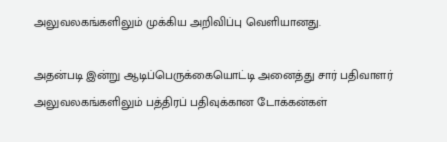அலுவலகங்களிலும் முக்கிய அறிவிப்பு வெளியானது.

அதன்படி இன்று ஆடிப்பெருக்கையொட்டி அனைத்து சார் பதிவாளர் அலுவலகங்களிலும் பத்திரப் பதிவுக்கான டோக்கன்கள்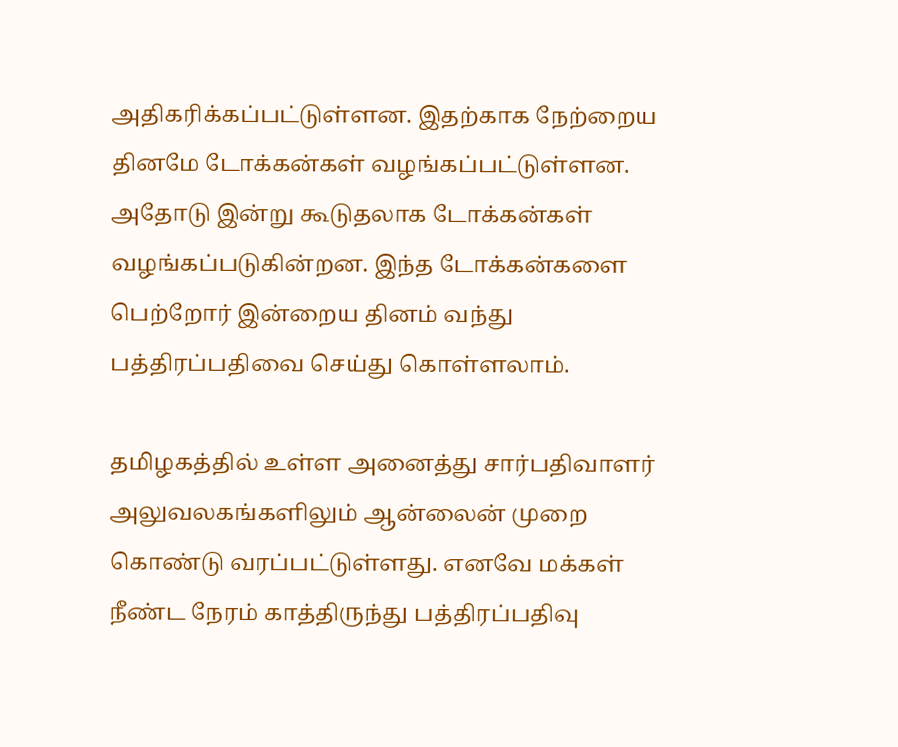அதிகரிக்கப்பட்டுள்ளன. இதற்காக நேற்றைய தினமே டோக்கன்கள் வழங்கப்பட்டுள்ளன. அதோடு இன்று கூடுதலாக டோக்கன்கள் வழங்கப்படுகின்றன. இந்த டோக்கன்களை பெற்றோர் இன்றைய தினம் வந்து பத்திரப்பதிவை செய்து கொள்ளலாம்.

தமிழகத்தில் உள்ள அனைத்து சார்பதிவாளர் அலுவலகங்களிலும் ஆன்லைன் முறை கொண்டு வரப்பட்டுள்ளது. எனவே மக்கள் நீண்ட நேரம் காத்திருந்து பத்திரப்பதிவு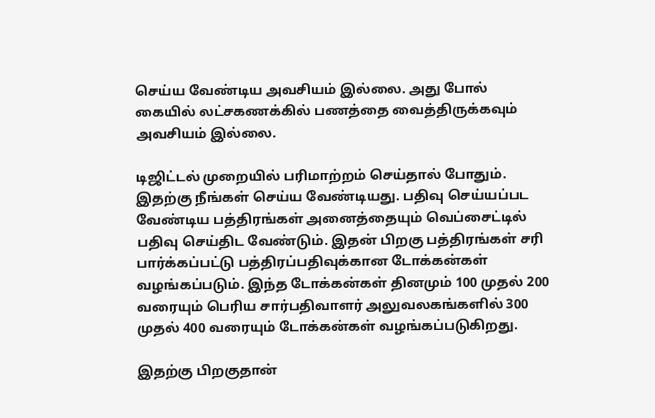செய்ய வேண்டிய அவசியம் இல்லை. அது போல் கையில் லட்சகணக்கில் பணத்தை வைத்திருக்கவும் அவசியம் இல்லை.

டிஜிட்டல் முறையில் பரிமாற்றம் செய்தால் போதும். இதற்கு நீங்கள் செய்ய வேண்டியது. பதிவு செய்யப்பட வேண்டிய பத்திரங்கள் அனைத்தையும் வெப்சைட்டில் பதிவு செய்திட வேண்டும். இதன் பிறகு பத்திரங்கள் சரி பார்க்கப்பட்டு பத்திரப்பதிவுக்கான டோக்கன்கள் வழங்கப்படும். இந்த டோக்கன்கள் தினமும் 100 முதல் 200 வரையும் பெரிய சார்பதிவாளர் அலுவலகங்களில் 300 முதல் 400 வரையும் டோக்கன்கள் வழங்கப்படுகிறது.

இதற்கு பிறகுதான்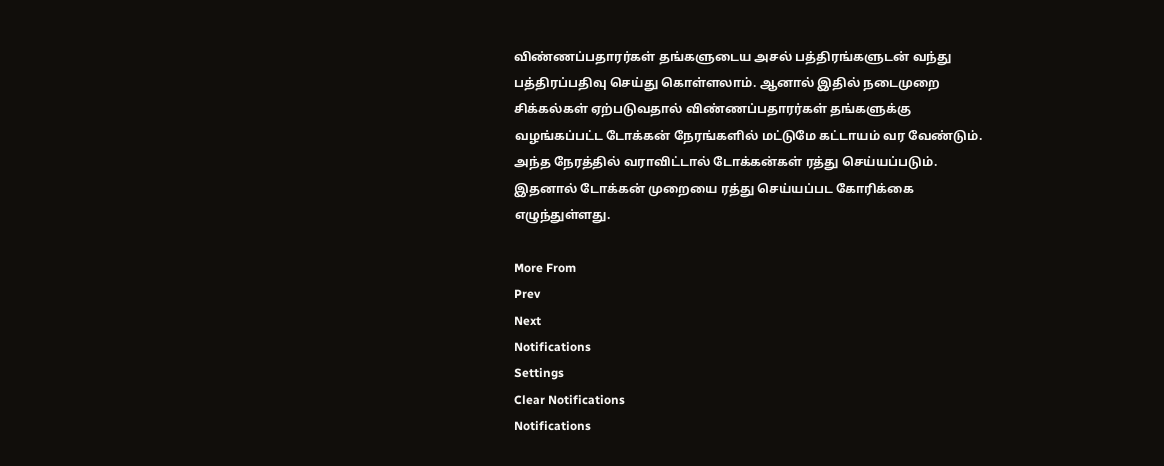விண்ணப்பதாரர்கள் தங்களுடைய அசல் பத்திரங்களுடன் வந்து பத்திரப்பதிவு செய்து கொள்ளலாம். ஆனால் இதில் நடைமுறை சிக்கல்கள் ஏற்படுவதால் விண்ணப்பதாரர்கள் தங்களுக்கு வழங்கப்பட்ட டோக்கன் நேரங்களில் மட்டுமே கட்டாயம் வர வேண்டும். அந்த நேரத்தில் வராவிட்டால் டோக்கன்கள் ரத்து செய்யப்படும். இதனால் டோக்கன் முறையை ரத்து செய்யப்பட கோரிக்கை எழுந்துள்ளது.

More From
Prev
Next
Notifications
Settings
Clear Notifications
Notifications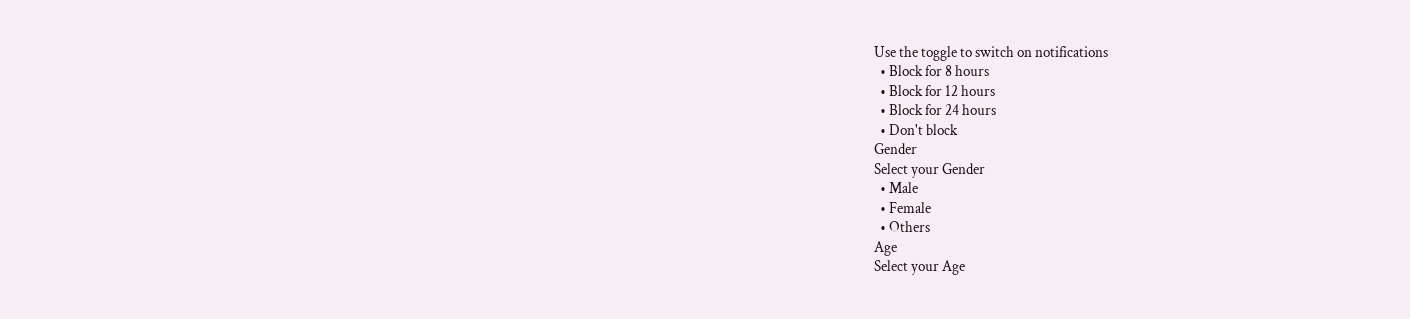Use the toggle to switch on notifications
  • Block for 8 hours
  • Block for 12 hours
  • Block for 24 hours
  • Don't block
Gender
Select your Gender
  • Male
  • Female
  • Others
Age
Select your Age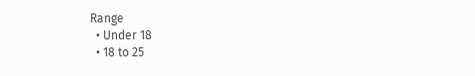Range
  • Under 18
  • 18 to 25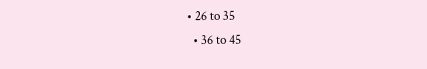• 26 to 35
  • 36 to 45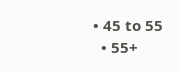• 45 to 55
  • 55+